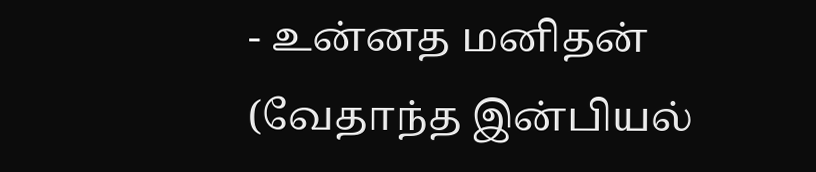- உன்னத மனிதன் (வேதாந்த இன்பியல்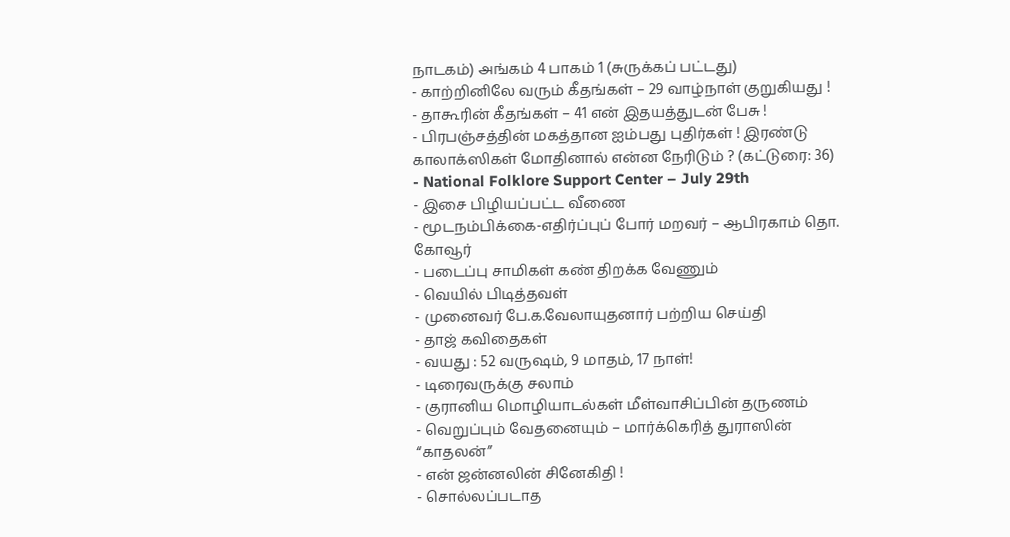நாடகம்) அங்கம் 4 பாகம் 1 (சுருக்கப் பட்டது)
- காற்றினிலே வரும் கீதங்கள் – 29 வாழ்நாள் குறுகியது !
- தாகூரின் கீதங்கள் – 41 என் இதயத்துடன் பேசு !
- பிரபஞ்சத்தின் மகத்தான ஐம்பது புதிர்கள் ! இரண்டு காலாக்ஸிகள் மோதினால் என்ன நேரிடும் ? (கட்டுரை: 36)
- National Folklore Support Center – July 29th
- இசை பிழியப்பட்ட வீணை
- மூடநம்பிக்கை-எதிர்ப்புப் போர் மறவர் – ஆபிரகாம் தொ. கோவூர்
- படைப்பு சாமிகள் கண் திறக்க வேணும்
- வெயில் பிடித்தவள்
- முனைவர் பே.க.வேலாயுதனார் பற்றிய செய்தி
- தாஜ் கவிதைகள்
- வயது : 52 வருஷம், 9 மாதம், 17 நாள்!
- டிரைவருக்கு சலாம்
- குரானிய மொழியாடல்கள் மீள்வாசிப்பின் தருணம்
- வெறுப்பும் வேதனையும் – மார்க்கெரித் துராஸின் “காதலன்”
- என் ஜன்னலின் சினேகிதி !
- சொல்லப்படாத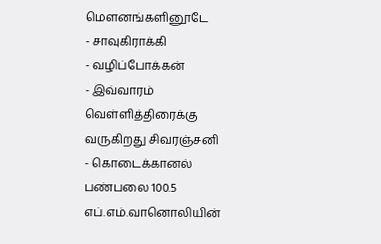மௌனங்களினூடே
- சாவுகிராக்கி
- வழிப்போக்கன்
- இவ்வாரம் வெள்ளித்திரைக்கு வருகிறது சிவரஞ்சனி
- கொடைக்கானல் பண்பலை 100.5 எப்.எம்.வானொலியின்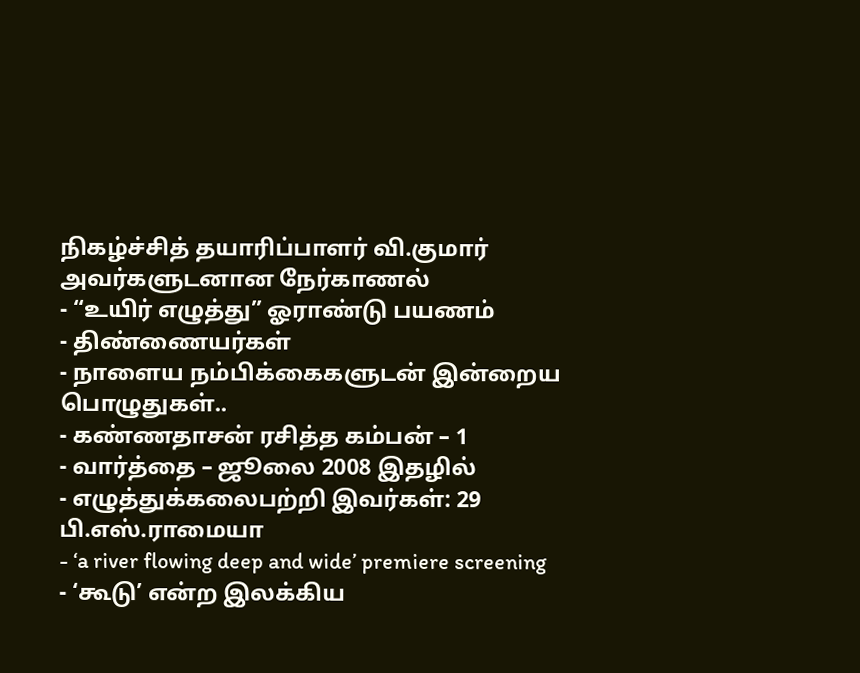நிகழ்ச்சித் தயாரிப்பாளர் வி.குமார் அவர்களுடனான நேர்காணல்
- “உயிர் எழுத்து” ஓராண்டு பயணம்
- திண்ணையர்கள்
- நாளைய நம்பிக்கைகளுடன் இன்றைய பொழுதுகள்..
- கண்ணதாசன் ரசித்த கம்பன் – 1
- வார்த்தை – ஜூலை 2008 இதழில்
- எழுத்துக்கலைபற்றி இவர்கள்: 29 பி.எஸ்.ராமையா
- ‘a river flowing deep and wide’ premiere screening
- ‘கூடு’ என்ற இலக்கிய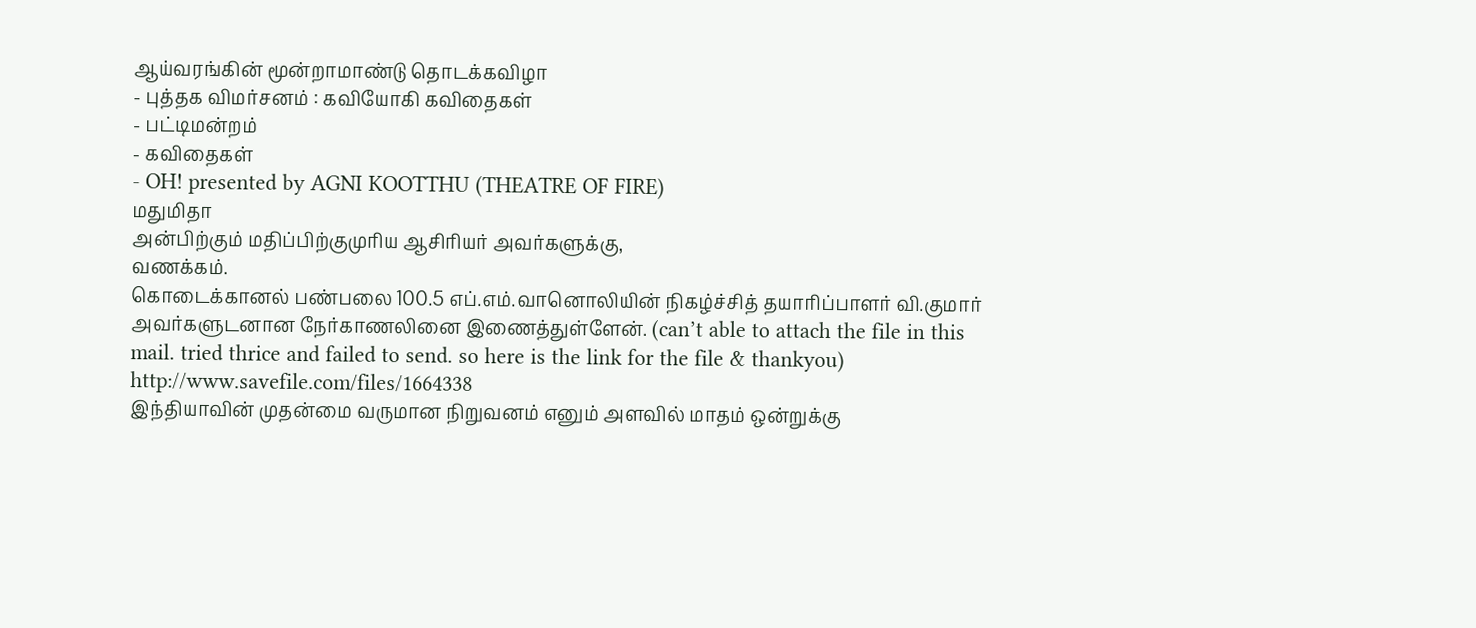ஆய்வரங்கின் மூன்றாமாண்டு தொடக்கவிழா
- புத்தக விமர்சனம் : கவியோகி கவிதைகள்
- பட்டிமன்றம்
- கவிதைகள்
- OH! presented by AGNI KOOTTHU (THEATRE OF FIRE)
மதுமிதா
அன்பிற்கும் மதிப்பிற்குமுரிய ஆசிரியர் அவர்களுக்கு,
வணக்கம்.
கொடைக்கானல் பண்பலை 100.5 எப்.எம்.வானொலியின் நிகழ்ச்சித் தயாரிப்பாளர் வி.குமார் அவர்களுடனான நேர்காணலினை இணைத்துள்ளேன். (can’t able to attach the file in this mail. tried thrice and failed to send. so here is the link for the file & thankyou)
http://www.savefile.com/files/1664338
இந்தியாவின் முதன்மை வருமான நிறுவனம் எனும் அளவில் மாதம் ஒன்றுக்கு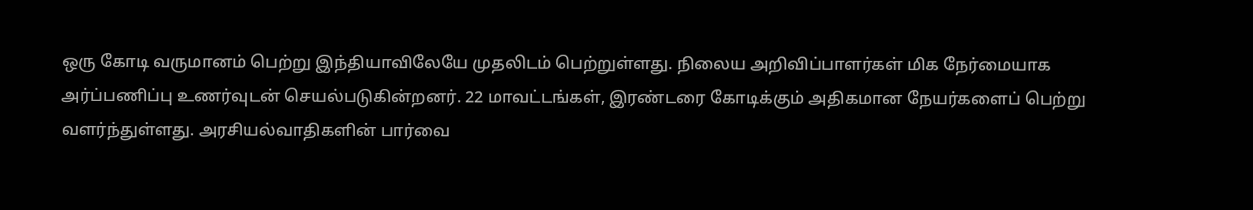ஒரு கோடி வருமானம் பெற்று இந்தியாவிலேயே முதலிடம் பெற்றுள்ளது. நிலைய அறிவிப்பாளர்கள் மிக நேர்மையாக அர்ப்பணிப்பு உணர்வுடன் செயல்படுகின்றனர். 22 மாவட்டங்கள், இரண்டரை கோடிக்கும் அதிகமான நேயர்களைப் பெற்று வளர்ந்துள்ளது. அரசியல்வாதிகளின் பார்வை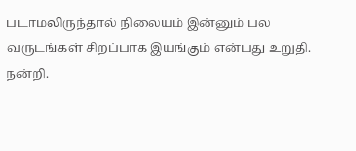படாமலிருந்தால் நிலையம் இன்னும் பல வருடங்கள் சிறப்பாக இயங்கும் என்பது உறுதி.
நன்றி.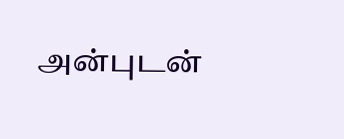அன்புடன்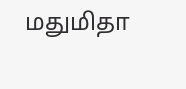மதுமிதா